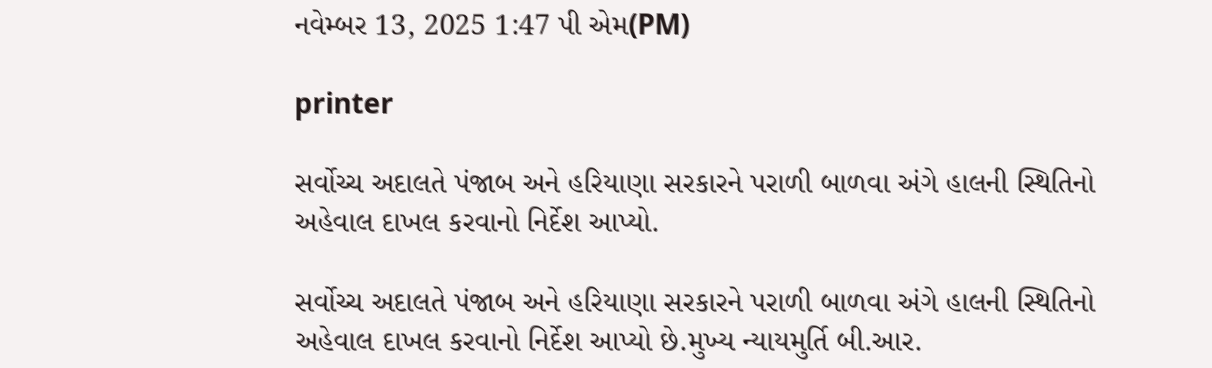નવેમ્બર 13, 2025 1:47 પી એમ(PM)

printer

સર્વોચ્ચ અદાલતે પંજાબ અને હરિયાણા સરકારને પરાળી બાળવા અંગે હાલની સ્થિતિનો અહેવાલ દાખલ કરવાનો નિર્દેશ આપ્યો.

સર્વોચ્ચ અદાલતે પંજાબ અને હરિયાણા સરકારને પરાળી બાળવા અંગે હાલની સ્થિતિનો અહેવાલ દાખલ કરવાનો નિર્દેશ આપ્યો છે.મુખ્ય ન્યાયમુર્તિ બી.આર.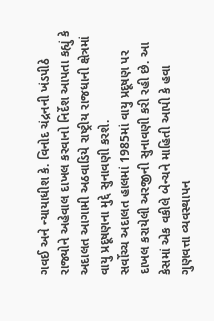ગવઈ અને ન્યાયાધીશ કે. વિનોદ ચંદ્રનની ખંડપીઠે રાજ્યોને અહેવાલ દાખલ કરવાનો નિર્દેશ આપતા કહ્યું કે અદાલત આગામી અઠવાડિયે રાષ્ટ્રીય રાજધાની ક્ષેત્રમાં વાયુ પ્રદૂષણના મુદ્દે સુનાવણી કરશે.
સર્વોચ્ચ અદાલત હાલમાં 1985માં વાયુ પ્રદૂષણ પર દાખલ કરાયેલી અરજીની સુનાવણી કરી રહી છે. આ કેસમાં એક વકીલે બેન્ચને માહિતી આપી કે હવા ગુણવત્તા વ્યવસ્થાપન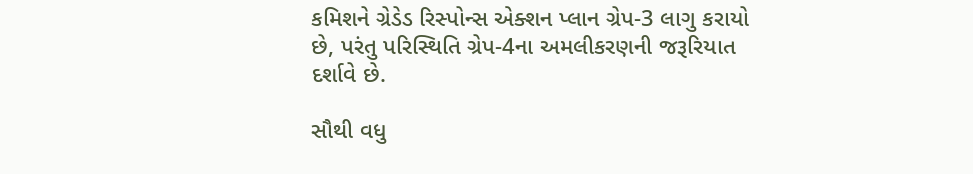કમિશને ગ્રેડેડ રિસ્પોન્સ એક્શન પ્લાન ગ્રેપ-3 લાગુ કરાયો છે, પરંતુ પરિસ્થિતિ ગ્રેપ-4ના અમલીકરણની જરૂરિયાત દર્શાવે છે.

સૌથી વધુ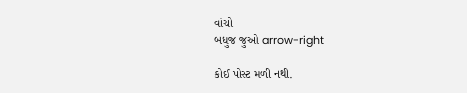વાંચો
બધુજ જુઓ arrow-right

કોઈ પોસ્ટ મળી નથી.